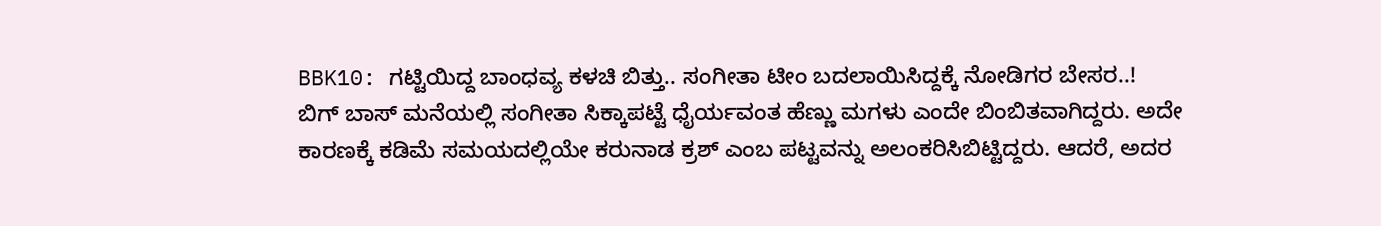BBK10: ಗಟ್ಟಿಯಿದ್ದ ಬಾಂಧವ್ಯ ಕಳಚಿ ಬಿತ್ತು.. ಸಂಗೀತಾ ಟೀಂ ಬದಲಾಯಿಸಿದ್ದಕ್ಕೆ ನೋಡಿಗರ ಬೇಸರ..!
ಬಿಗ್ ಬಾಸ್ ಮನೆಯಲ್ಲಿ ಸಂಗೀತಾ ಸಿಕ್ಕಾಪಟ್ಟೆ ಧೈರ್ಯವಂತ ಹೆಣ್ಣು ಮಗಳು ಎಂದೇ ಬಿಂಬಿತವಾಗಿದ್ದರು. ಅದೇ ಕಾರಣಕ್ಕೆ ಕಡಿಮೆ ಸಮಯದಲ್ಲಿಯೇ ಕರುನಾಡ ಕ್ರಶ್ ಎಂಬ ಪಟ್ಟವನ್ನು ಅಲಂಕರಿಸಿಬಿಟ್ಟಿದ್ದರು. ಆದರೆ, ಅದರ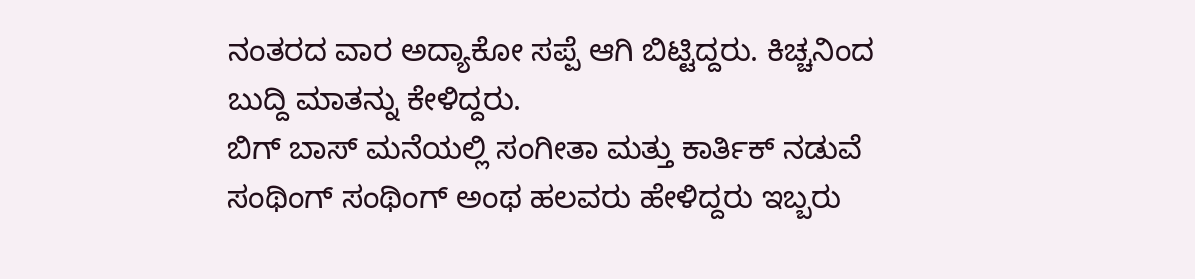ನಂತರದ ವಾರ ಅದ್ಯಾಕೋ ಸಪ್ಪೆ ಆಗಿ ಬಿಟ್ಟಿದ್ದರು. ಕಿಚ್ಚನಿಂದ ಬುದ್ದಿ ಮಾತನ್ನು ಕೇಳಿದ್ದರು.
ಬಿಗ್ ಬಾಸ್ ಮನೆಯಲ್ಲಿ ಸಂಗೀತಾ ಮತ್ತು ಕಾರ್ತಿಕ್ ನಡುವೆ ಸಂಥಿಂಗ್ ಸಂಥಿಂಗ್ ಅಂಥ ಹಲವರು ಹೇಳಿದ್ದರು ಇಬ್ಬರು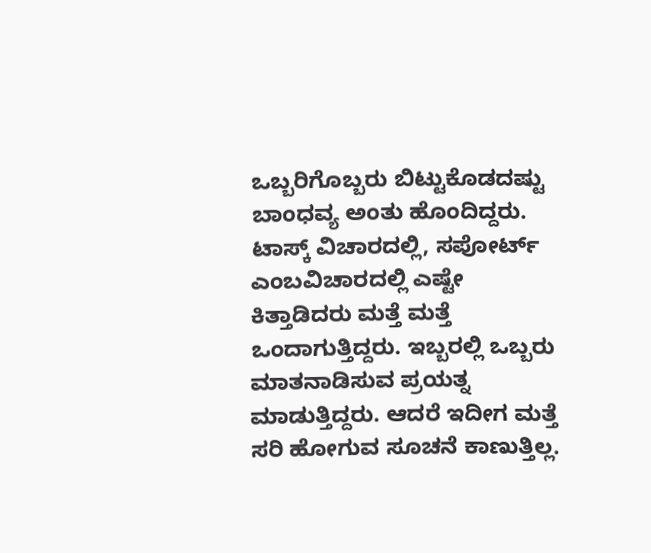ಒಬ್ಬರಿಗೊಬ್ಬರು ಬಿಟ್ಟುಕೊಡದಷ್ಟು ಬಾಂಧವ್ಯ ಅಂತು ಹೊಂದಿದ್ದರು. ಟಾಸ್ಕ್ ವಿಚಾರದಲ್ಲಿ, ಸಪೋರ್ಟ್ ಎಂಬವಿಚಾರದಲ್ಲಿ ಎಷ್ಟೇ ಕಿತ್ತಾಡಿದರು ಮತ್ತೆ ಮತ್ತೆ ಒಂದಾಗುತ್ತಿದ್ದರು. ಇಬ್ಬರಲ್ಲಿ ಒಬ್ಬರು ಮಾತನಾಡಿಸುವ ಪ್ರಯತ್ನ ಮಾಡುತ್ತಿದ್ದರು. ಆದರೆ ಇದೀಗ ಮತ್ತೆ ಸರಿ ಹೋಗುವ ಸೂಚನೆ ಕಾಣುತ್ತಿಲ್ಲ.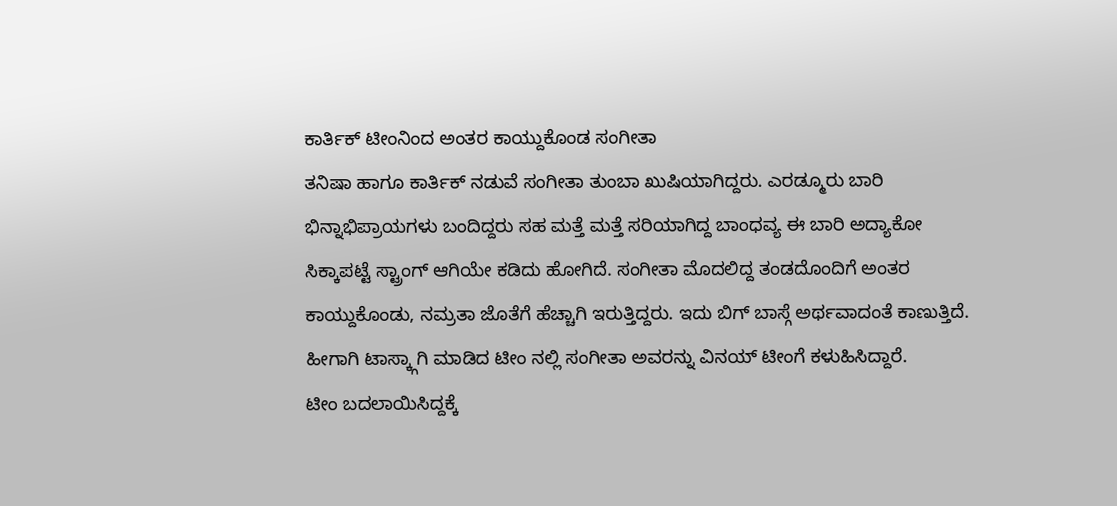ಕಾರ್ತಿಕ್ ಟೀಂನಿಂದ ಅಂತರ ಕಾಯ್ದುಕೊಂಡ ಸಂಗೀತಾ
ತನಿಷಾ ಹಾಗೂ ಕಾರ್ತಿಕ್ ನಡುವೆ ಸಂಗೀತಾ ತುಂಬಾ ಖುಷಿಯಾಗಿದ್ದರು. ಎರಡ್ಮೂರು ಬಾರಿ ಭಿನ್ನಾಭಿಪ್ರಾಯಗಳು ಬಂದಿದ್ದರು ಸಹ ಮತ್ತೆ ಮತ್ತೆ ಸರಿಯಾಗಿದ್ದ ಬಾಂಧವ್ಯ ಈ ಬಾರಿ ಅದ್ಯಾಕೋ ಸಿಕ್ಕಾಪಟ್ಟೆ ಸ್ಟ್ರಾಂಗ್ ಆಗಿಯೇ ಕಡಿದು ಹೋಗಿದೆ. ಸಂಗೀತಾ ಮೊದಲಿದ್ದ ತಂಡದೊಂದಿಗೆ ಅಂತರ ಕಾಯ್ದುಕೊಂಡು, ನಮ್ರತಾ ಜೊತೆಗೆ ಹೆಚ್ಚಾಗಿ ಇರುತ್ತಿದ್ದರು. ಇದು ಬಿಗ್ ಬಾಸ್ಗೆ ಅರ್ಥವಾದಂತೆ ಕಾಣುತ್ತಿದೆ. ಹೀಗಾಗಿ ಟಾಸ್ಕ್ಗಾಗಿ ಮಾಡಿದ ಟೀಂ ನಲ್ಲಿ ಸಂಗೀತಾ ಅವರನ್ನು ವಿನಯ್ ಟೀಂಗೆ ಕಳುಹಿಸಿದ್ದಾರೆ.
ಟೀಂ ಬದಲಾಯಿಸಿದ್ದಕ್ಕೆ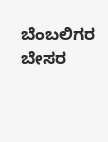ಬೆಂಬಲಿಗರ ಬೇಸರ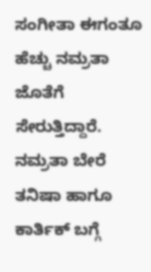ಸಂಗೀತಾ ಈಗಂತೂ ಹೆಚ್ಚು ನಮ್ರತಾ ಜೊತೆಗೆ ಸೇರುತ್ತಿದ್ದಾರೆ. ನಮ್ರತಾ ಬೇರೆ ತನಿಷಾ ಹಾಗೂ ಕಾರ್ತಿಕ್ ಬಗ್ಗೆ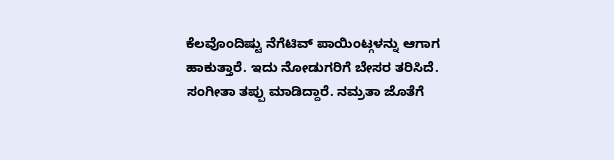ಕೆಲವೊಂದಿಷ್ಟು ನೆಗೆಟಿವ್ ಪಾಯಿಂಟ್ಗಳನ್ನು ಆಗಾಗ ಹಾಕುತ್ತಾರೆ. ಇದು ನೋಡುಗರಿಗೆ ಬೇಸರ ತರಿಸಿದೆ. ಸಂಗೀತಾ ತಪ್ಪು ಮಾಡಿದ್ದಾರೆ. ನಮ್ರತಾ ಜೊತೆಗೆ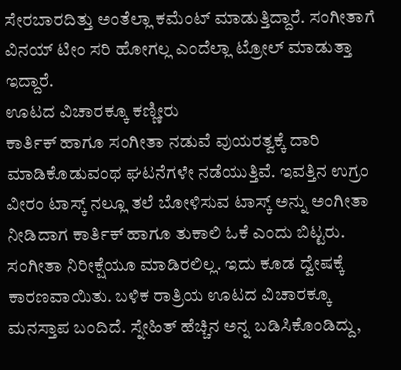ಸೇರಬಾರದಿತ್ತು ಅಂತೆಲ್ಲಾ ಕಮೆಂಟ್ ಮಾಡುತ್ತಿದ್ದಾರೆ. ಸಂಗೀತಾಗೆ ವಿನಯ್ ಟೀಂ ಸರಿ ಹೋಗಲ್ಲ ಎಂದೆಲ್ಲಾ ಟ್ರೋಲ್ ಮಾಡುತ್ತಾ ಇದ್ದಾರೆ.
ಊಟದ ವಿಚಾರಕ್ಕೂ ಕಣ್ಣೀರು
ಕಾರ್ತಿಕ್ ಹಾಗೂ ಸಂಗೀತಾ ನಡುವೆ ವುಯರತ್ವಕ್ಕೆ ದಾರಿ ಮಾಡಿಕೊಡುವಂಥ ಘಟನೆಗಳೇ ನಡೆಯುತ್ತಿವೆ. ಇವತ್ತಿನ ಉಗ್ರಂ ವೀರಂ ಟಾಸ್ಕ್ ನಲ್ಲೂ ತಲೆ ಬೋಳಿಸುವ ಟಾಸ್ಕ್ ಅನ್ನು ಅಂಗೀತಾ ನೀಡಿದಾಗ ಕಾರ್ತಿಕ್ ಹಾಗೂ ತುಕಾಲಿ ಓಕೆ ಎಂದು ಬಿಟ್ಟರು. ಸಂಗೀತಾ ನಿರೀಕ್ಷೆಯೂ ಮಾಡಿರಲಿಲ್ಲ. ಇದು ಕೂಡ ದ್ವೇಷಕ್ಕೆ ಕಾರಣವಾಯಿತು. ಬಳಿಕ ರಾತ್ರಿಯ ಊಟದ ವಿಚಾರಕ್ಕೂ ಮನಸ್ತಾಪ ಬಂದಿದೆ. ಸ್ನೇಹಿತ್ ಹೆಚ್ಚಿನ ಅನ್ನ ಬಡಿಸಿಕೊಂಡಿದ್ದು,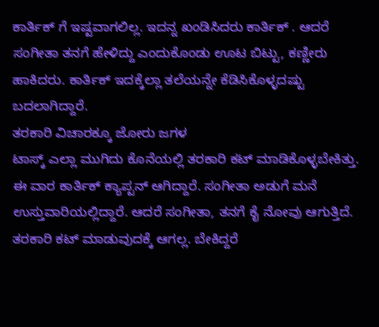ಕಾರ್ತಿಕ್ ಗೆ ಇಷ್ಟವಾಗಲಿಲ್ಲ. ಇದನ್ನ ಖಂಡಿಸಿದರು ಕಾರ್ತಿಕ್ . ಆದರೆ ಸಂಗೀತಾ ತನಗೆ ಹೇಳಿದ್ದು ಎಂದುಕೊಂಡು ಊಟ ಬಿಟ್ಟು, ಕಣ್ಣೀರು ಹಾಕಿದರು. ಕಾರ್ತಿಕ್ ಇದಕ್ಕೆಲ್ಲಾ ತಲೆಯನ್ನೇ ಕೆಡಿಸಿಕೊಳ್ಳದಷ್ಟು ಬದಲಾಗಿದ್ದಾರೆ.
ತರಕಾರಿ ವಿಚಾರಕ್ಕೂ ಜೋರು ಜಗಳ
ಟಾಸ್ಕ್ ಎಲ್ಲಾ ಮುಗಿದು ಕೊನೆಯಲ್ಲಿ ತರಕಾರಿ ಕಟ್ ಮಾಡಿಕೊಳ್ಳಬೇಕಿತ್ತು. ಈ ವಾರ ಕಾರ್ತಿಕ್ ಕ್ಯಾಪ್ಟನ್ ಆಗಿದ್ದಾರೆ. ಸಂಗೀತಾ ಅಡುಗೆ ಮನೆ ಉಸ್ತುವಾರಿಯಲ್ಲಿದ್ದಾರೆ. ಆದರೆ ಸಂಗೀತಾ, ತನಗೆ ಕೈ ನೋವು ಆಗುತ್ತಿದೆ. ತರಕಾರಿ ಕಟ್ ಮಾಡುವುದಕ್ಕೆ ಆಗಲ್ಲ. ಬೇಕಿದ್ದರೆ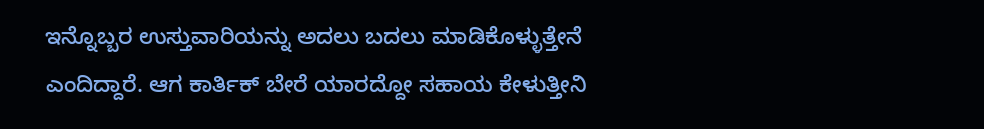ಇನ್ನೊಬ್ಬರ ಉಸ್ತುವಾರಿಯನ್ನು ಅದಲು ಬದಲು ಮಾಡಿಕೊಳ್ಳುತ್ತೇನೆ ಎಂದಿದ್ದಾರೆ. ಆಗ ಕಾರ್ತಿಕ್ ಬೇರೆ ಯಾರದ್ದೋ ಸಹಾಯ ಕೇಳುತ್ತೀನಿ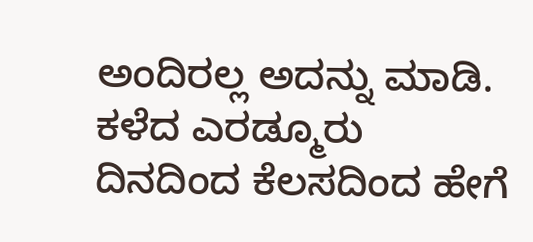ಅಂದಿರಲ್ಲ ಅದನ್ನು ಮಾಡಿ. ಕಳೆದ ಎರಡ್ಮೂರು ದಿನದಿಂದ ಕೆಲಸದಿಂದ ಹೇಗೆ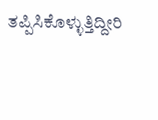ತಪ್ಪಿಸಿಕೊಳ್ಳುತ್ತಿದ್ದೀರಿ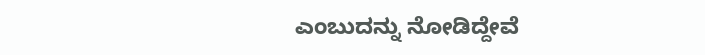ಎಂಬುದನ್ನು ನೋಡಿದ್ದೇವೆ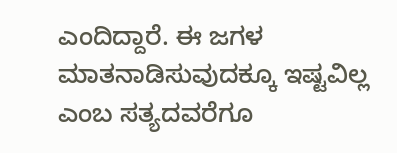ಎಂದಿದ್ದಾರೆ. ಈ ಜಗಳ ಮಾತನಾಡಿಸುವುದಕ್ಕೂ ಇಷ್ಟವಿಲ್ಲ ಎಂಬ ಸತ್ಯದವರೆಗೂ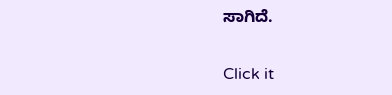ಸಾಗಿದೆ.


Click it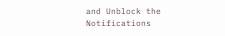and Unblock the Notifications